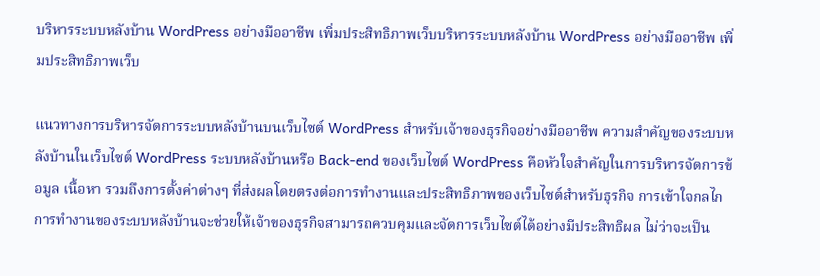บริหารระบบหลังบ้าน WordPress อย่างมืออาชีพ เพิ่มประสิทธิภาพเว็บบริหารระบบหลังบ้าน WordPress อย่างมืออาชีพ เพิ่มประสิทธิภาพเว็บ

แนวทางการบริหารจัดการระบบหลังบ้านบนเว็บไซต์ WordPress สำหรับเจ้าของธุรกิจอย่างมืออาชีพ ความสำคัญของระบบหลังบ้านในเว็บไซต์ WordPress ระบบหลังบ้านหรือ Back-end ของเว็บไซต์ WordPress คือหัวใจสำคัญในการบริหารจัดการข้อมูล เนื้อหา รวมถึงการตั้งค่าต่างๆ ที่ส่งผลโดยตรงต่อการทำงานและประสิทธิภาพของเว็บไซต์สำหรับธุรกิจ การเข้าใจกลไกการทำงานของระบบหลังบ้านจะช่วยให้เจ้าของธุรกิจสามารถควบคุมและจัดการเว็บไซต์ได้อย่างมีประสิทธิผล ไม่ว่าจะเป็น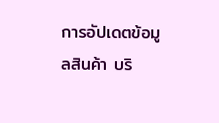การอัปเดตข้อมูลสินค้า บริ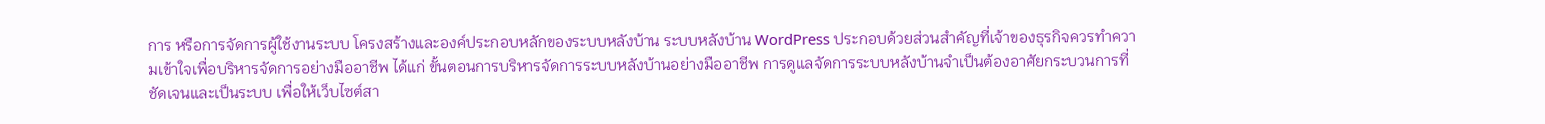การ หรือการจัดการผู้ใช้งานระบบ โครงสร้างและองค์ประกอบหลักของระบบหลังบ้าน ระบบหลังบ้าน WordPress ประกอบด้วยส่วนสำคัญที่เจ้าของธุรกิจควรทำความเข้าใจเพื่อบริหารจัดการอย่างมืออาชีพ ได้แก่ ขั้นตอนการบริหารจัดการระบบหลังบ้านอย่างมืออาชีพ การดูแลจัดการระบบหลังบ้านจำเป็นต้องอาศัยกระบวนการที่ชัดเจนและเป็นระบบ เพื่อให้เว็บไซต์สา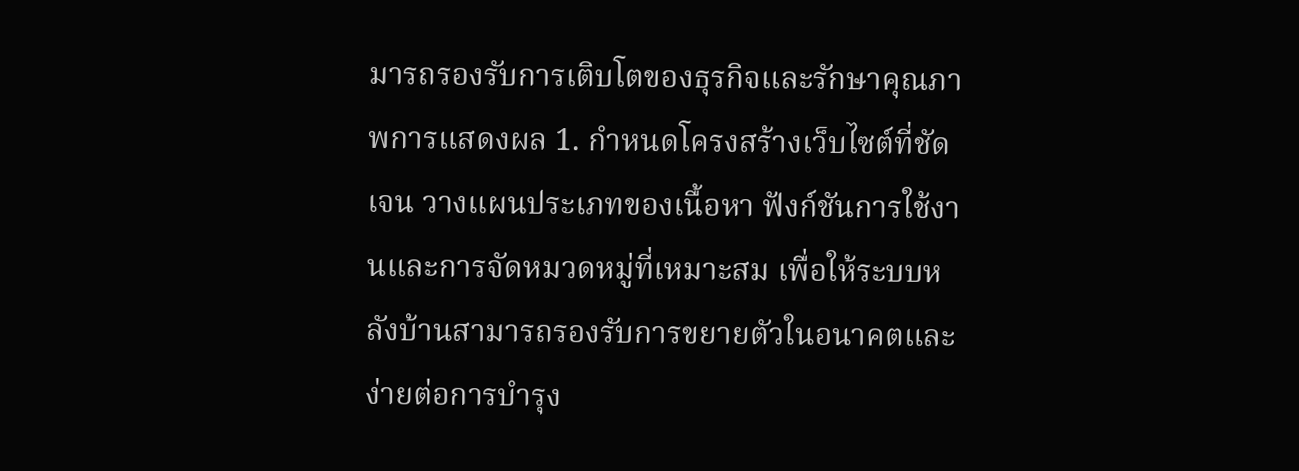มารถรองรับการเติบโตของธุรกิจและรักษาคุณภาพการแสดงผล 1. กำหนดโครงสร้างเว็บไซต์ที่ชัดเจน วางแผนประเภทของเนื้อหา ฟังก์ชันการใช้งานและการจัดหมวดหมู่ที่เหมาะสม เพื่อให้ระบบหลังบ้านสามารถรองรับการขยายตัวในอนาคตและง่ายต่อการบำรุง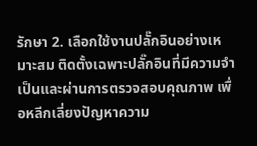รักษา 2. เลือกใช้งานปลั๊กอินอย่างเหมาะสม ติดตั้งเฉพาะปลั๊กอินที่มีความจำเป็นและผ่านการตรวจสอบคุณภาพ เพื่อหลีกเลี่ยงปัญหาความ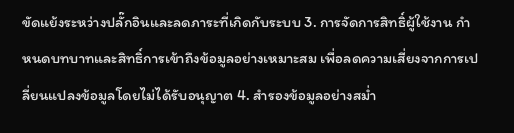ขัดแย้งระหว่างปลั๊กอินและลดภาระที่เกิดกับระบบ 3. การจัดการสิทธิ์ผู้ใช้งาน กำหนดบทบาทและสิทธิ์การเข้าถึงข้อมูลอย่างเหมาะสม เพื่อลดความเสี่ยงจากการเปลี่ยนแปลงข้อมูลโดยไม่ได้รับอนุญาต 4. สำรองข้อมูลอย่างสม่ำ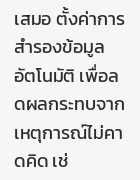เสมอ ตั้งค่าการสำรองข้อมูลอัตโนมัติ เพื่อลดผลกระทบจากเหตุการณ์ไม่คาดคิด เช่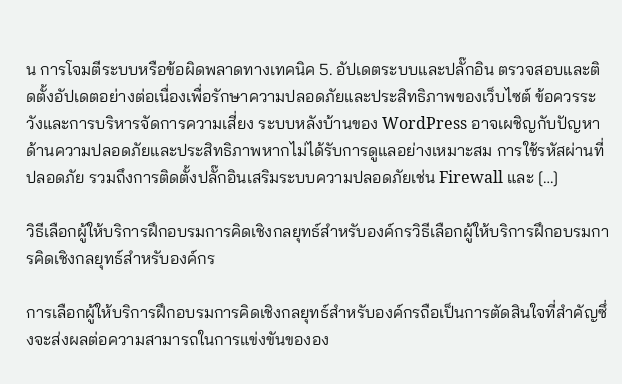น การโจมตีระบบหรือข้อผิดพลาดทางเทคนิค 5. อัปเดตระบบและปลั๊กอิน ตรวจสอบและติดตั้งอัปเดตอย่างต่อเนื่องเพื่อรักษาความปลอดภัยและประสิทธิภาพของเว็บไซต์ ข้อควรระวังและการบริหารจัดการความเสี่ยง ระบบหลังบ้านของ WordPress อาจเผชิญกับปัญหาด้านความปลอดภัยและประสิทธิภาพหากไม่ได้รับการดูแลอย่างเหมาะสม การใช้รหัสผ่านที่ปลอดภัย รวมถึงการติดตั้งปลั๊กอินเสริมระบบความปลอดภัยเช่น Firewall และ […]

วิธีเลือกผู้ให้บริการฝึกอบรมการคิดเชิงกลยุทธ์สำหรับองค์กรวิธีเลือกผู้ให้บริการฝึกอบรมการคิดเชิงกลยุทธ์สำหรับองค์กร

การเลือกผู้ให้บริการฝึกอบรมการคิดเชิงกลยุทธ์สำหรับองค์กรถือเป็นการตัดสินใจที่สำคัญซึ่งจะส่งผลต่อความสามารถในการแข่งขันขององ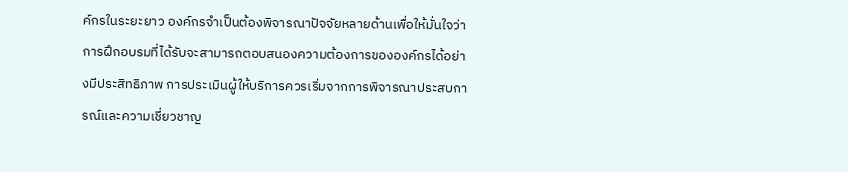ค์กรในระยะยาว องค์กรจำเป็นต้องพิจารณาปัจจัยหลายด้านเพื่อให้มั่นใจว่าการฝึกอบรมที่ได้รับจะสามารถตอบสนองความต้องการขององค์กรได้อย่างมีประสิทธิภาพ การประเมินผู้ให้บริการควรเริ่มจากการพิจารณาประสบการณ์และความเชี่ยวชาญ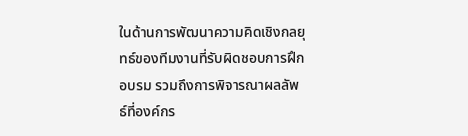ในด้านการพัฒนาความคิดเชิงกลยุทธ์ของทีมงานที่รับผิดชอบการฝึกอบรม รวมถึงการพิจารณาผลลัพธ์ที่องค์กร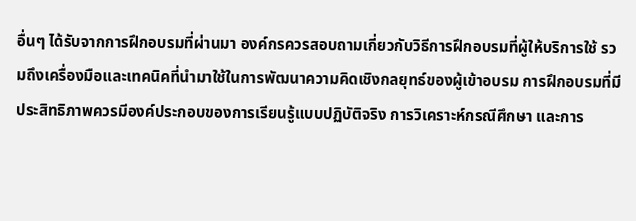อื่นๆ ได้รับจากการฝึกอบรมที่ผ่านมา องค์กรควรสอบถามเกี่ยวกับวิธีการฝึกอบรมที่ผู้ให้บริการใช้ รวมถึงเครื่องมือและเทคนิคที่นำมาใช้ในการพัฒนาความคิดเชิงกลยุทธ์ของผู้เข้าอบรม การฝึกอบรมที่มีประสิทธิภาพควรมีองค์ประกอบของการเรียนรู้แบบปฏิบัติจริง การวิเคราะห์กรณีศึกษา และการ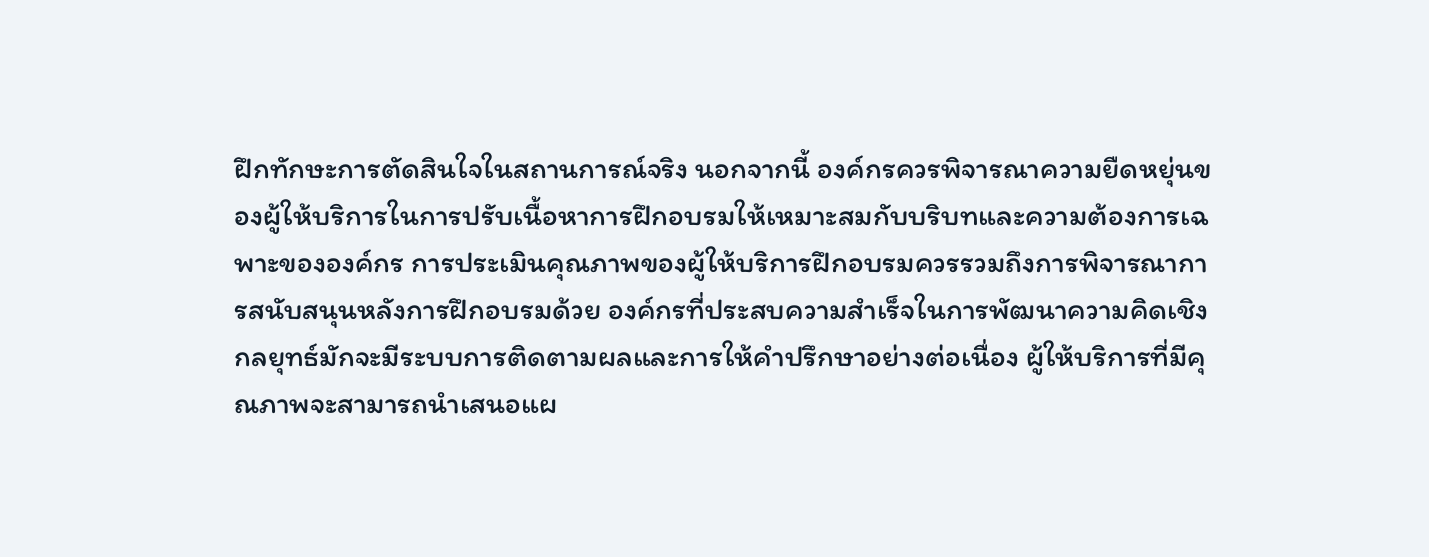ฝึกทักษะการตัดสินใจในสถานการณ์จริง นอกจากนี้ องค์กรควรพิจารณาความยืดหยุ่นของผู้ให้บริการในการปรับเนื้อหาการฝึกอบรมให้เหมาะสมกับบริบทและความต้องการเฉพาะขององค์กร การประเมินคุณภาพของผู้ให้บริการฝึกอบรมควรรวมถึงการพิจารณาการสนับสนุนหลังการฝึกอบรมด้วย องค์กรที่ประสบความสำเร็จในการพัฒนาความคิดเชิงกลยุทธ์มักจะมีระบบการติดตามผลและการให้คำปรึกษาอย่างต่อเนื่อง ผู้ให้บริการที่มีคุณภาพจะสามารถนำเสนอแผ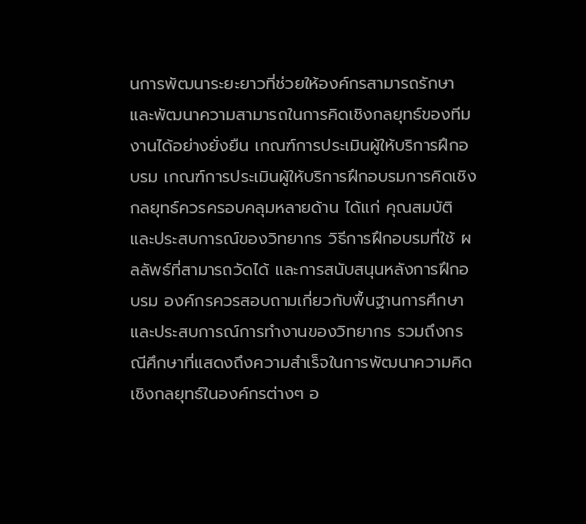นการพัฒนาระยะยาวที่ช่วยให้องค์กรสามารถรักษาและพัฒนาความสามารถในการคิดเชิงกลยุทธ์ของทีมงานได้อย่างยั่งยืน เกณฑ์การประเมินผู้ให้บริการฝึกอบรม เกณฑ์การประเมินผู้ให้บริการฝึกอบรมการคิดเชิงกลยุทธ์ควรครอบคลุมหลายด้าน ได้แก่ คุณสมบัติและประสบการณ์ของวิทยากร วิธีการฝึกอบรมที่ใช้ ผลลัพธ์ที่สามารถวัดได้ และการสนับสนุนหลังการฝึกอบรม องค์กรควรสอบถามเกี่ยวกับพื้นฐานการศึกษาและประสบการณ์การทำงานของวิทยากร รวมถึงกรณีศึกษาที่แสดงถึงความสำเร็จในการพัฒนาความคิดเชิงกลยุทธ์ในองค์กรต่างๆ อ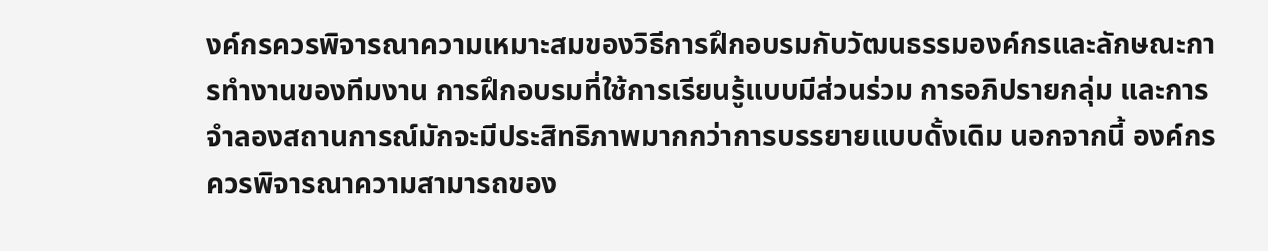งค์กรควรพิจารณาความเหมาะสมของวิธีการฝึกอบรมกับวัฒนธรรมองค์กรและลักษณะการทำงานของทีมงาน การฝึกอบรมที่ใช้การเรียนรู้แบบมีส่วนร่วม การอภิปรายกลุ่ม และการจำลองสถานการณ์มักจะมีประสิทธิภาพมากกว่าการบรรยายแบบดั้งเดิม นอกจากนี้ องค์กรควรพิจารณาความสามารถของ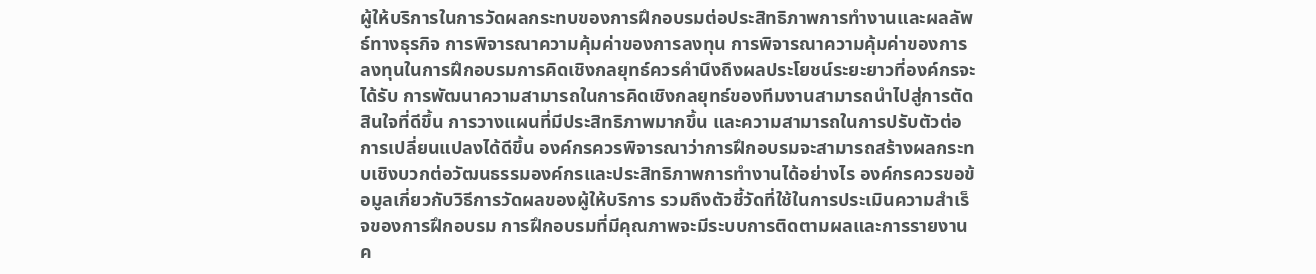ผู้ให้บริการในการวัดผลกระทบของการฝึกอบรมต่อประสิทธิภาพการทำงานและผลลัพธ์ทางธุรกิจ การพิจารณาความคุ้มค่าของการลงทุน การพิจารณาความคุ้มค่าของการลงทุนในการฝึกอบรมการคิดเชิงกลยุทธ์ควรคำนึงถึงผลประโยชน์ระยะยาวที่องค์กรจะได้รับ การพัฒนาความสามารถในการคิดเชิงกลยุทธ์ของทีมงานสามารถนำไปสู่การตัดสินใจที่ดีขึ้น การวางแผนที่มีประสิทธิภาพมากขึ้น และความสามารถในการปรับตัวต่อการเปลี่ยนแปลงได้ดีขึ้น องค์กรควรพิจารณาว่าการฝึกอบรมจะสามารถสร้างผลกระทบเชิงบวกต่อวัฒนธรรมองค์กรและประสิทธิภาพการทำงานได้อย่างไร องค์กรควรขอข้อมูลเกี่ยวกับวิธีการวัดผลของผู้ให้บริการ รวมถึงตัวชี้วัดที่ใช้ในการประเมินความสำเร็จของการฝึกอบรม การฝึกอบรมที่มีคุณภาพจะมีระบบการติดตามผลและการรายงานค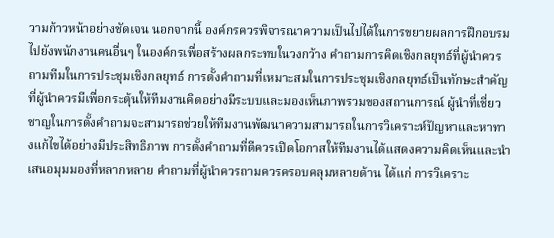วามก้าวหน้าอย่างชัดเจน นอกจากนี้ องค์กรควรพิจารณาความเป็นไปได้ในการขยายผลการฝึกอบรมไปยังพนักงานคนอื่นๆ ในองค์กรเพื่อสร้างผลกระทบในวงกว้าง คำถามการคิดเชิงกลยุทธ์ที่ผู้นำควรถามทีมในการประชุมเชิงกลยุทธ์ การตั้งคำถามที่เหมาะสมในการประชุมเชิงกลยุทธ์เป็นทักษะสำคัญที่ผู้นำควรมีเพื่อกระตุ้นให้ทีมงานคิดอย่างมีระบบและมองเห็นภาพรวมของสถานการณ์ ผู้นำที่เชี่ยวชาญในการตั้งคำถามจะสามารถช่วยให้ทีมงานพัฒนาความสามารถในการวิเคราะห์ปัญหาและหาทางแก้ไขได้อย่างมีประสิทธิภาพ การตั้งคำถามที่ดีควรเปิดโอกาสให้ทีมงานได้แสดงความคิดเห็นและนำเสนอมุมมองที่หลากหลาย คำถามที่ผู้นำควรถามควรครอบคลุมหลายด้าน ได้แก่ การวิเคราะ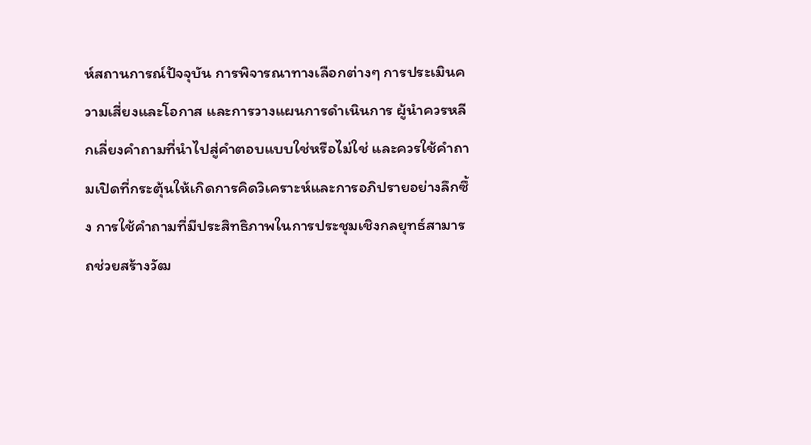ห์สถานการณ์ปัจจุบัน การพิจารณาทางเลือกต่างๆ การประเมินความเสี่ยงและโอกาส และการวางแผนการดำเนินการ ผู้นำควรหลีกเลี่ยงคำถามที่นำไปสู่คำตอบแบบใช่หรือไม่ใช่ และควรใช้คำถามเปิดที่กระตุ้นให้เกิดการคิดวิเคราะห์และการอภิปรายอย่างลึกซึ้ง การใช้คำถามที่มีประสิทธิภาพในการประชุมเชิงกลยุทธ์สามารถช่วยสร้างวัฒ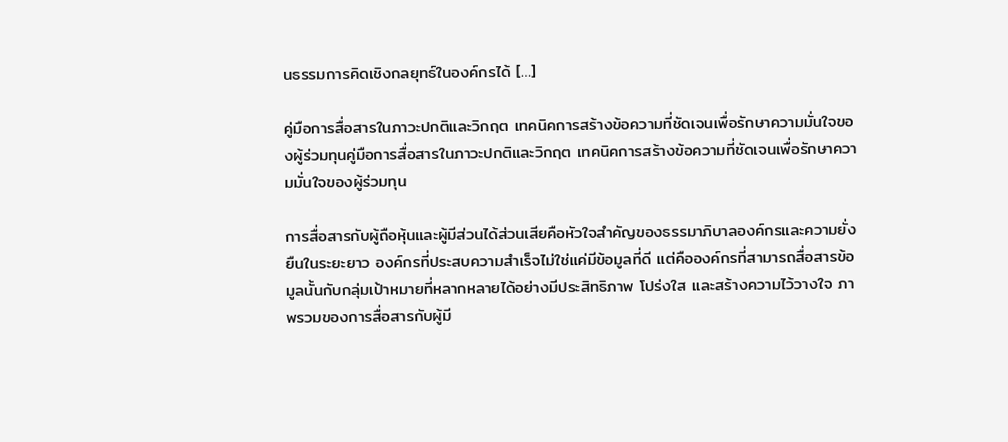นธรรมการคิดเชิงกลยุทธ์ในองค์กรได้ […]

คู่มือการสื่อสารในภาวะปกติและวิกฤต เทคนิคการสร้างข้อความที่ชัดเจนเพื่อรักษาความมั่นใจของผู้ร่วมทุนคู่มือการสื่อสารในภาวะปกติและวิกฤต เทคนิคการสร้างข้อความที่ชัดเจนเพื่อรักษาความมั่นใจของผู้ร่วมทุน

การสื่อสารกับผู้ถือหุ้นและผู้มีส่วนได้ส่วนเสียคือหัวใจสำคัญของธรรมาภิบาลองค์กรและความยั่งยืนในระยะยาว องค์กรที่ประสบความสำเร็จไม่ใช่แค่มีข้อมูลที่ดี แต่คือองค์กรที่สามารถสื่อสารข้อมูลนั้นกับกลุ่มเป้าหมายที่หลากหลายได้อย่างมีประสิทธิภาพ โปร่งใส และสร้างความไว้วางใจ ภาพรวมของการสื่อสารกับผู้มี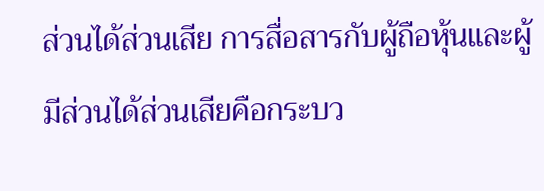ส่วนได้ส่วนเสีย การสื่อสารกับผู้ถือหุ้นและผู้มีส่วนได้ส่วนเสียคือกระบว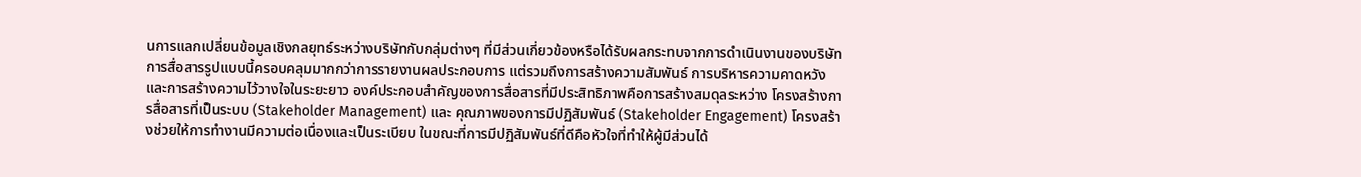นการแลกเปลี่ยนข้อมูลเชิงกลยุทธ์ระหว่างบริษัทกับกลุ่มต่างๆ ที่มีส่วนเกี่ยวข้องหรือได้รับผลกระทบจากการดำเนินงานของบริษัท การสื่อสารรูปแบบนี้ครอบคลุมมากกว่าการรายงานผลประกอบการ แต่รวมถึงการสร้างความสัมพันธ์ การบริหารความคาดหวัง และการสร้างความไว้วางใจในระยะยาว องค์ประกอบสำคัญของการสื่อสารที่มีประสิทธิภาพคือการสร้างสมดุลระหว่าง โครงสร้างการสื่อสารที่เป็นระบบ (Stakeholder Management) และ คุณภาพของการมีปฏิสัมพันธ์ (Stakeholder Engagement) โครงสร้างช่วยให้การทำงานมีความต่อเนื่องและเป็นระเบียบ ในขณะที่การมีปฏิสัมพันธ์ที่ดีคือหัวใจที่ทำให้ผู้มีส่วนได้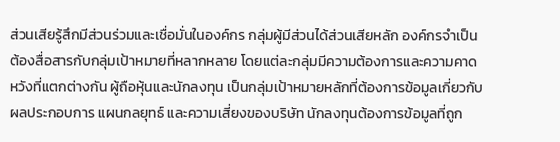ส่วนเสียรู้สึกมีส่วนร่วมและเชื่อมั่นในองค์กร กลุ่มผู้มีส่วนได้ส่วนเสียหลัก องค์กรจำเป็นต้องสื่อสารกับกลุ่มเป้าหมายที่หลากหลาย โดยแต่ละกลุ่มมีความต้องการและความคาดหวังที่แตกต่างกัน ผู้ถือหุ้นและนักลงทุน เป็นกลุ่มเป้าหมายหลักที่ต้องการข้อมูลเกี่ยวกับผลประกอบการ แผนกลยุทธ์ และความเสี่ยงของบริษัท นักลงทุนต้องการข้อมูลที่ถูก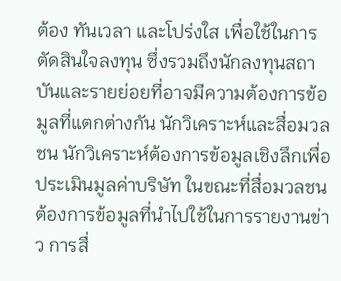ต้อง ทันเวลา และโปร่งใส เพื่อใช้ในการตัดสินใจลงทุน ซึ่งรวมถึงนักลงทุนสถาบันและรายย่อยที่อาจมีความต้องการข้อมูลที่แตกต่างกัน นักวิเคราะห์และสื่อมวลชน นักวิเคราะห์ต้องการข้อมูลเชิงลึกเพื่อประเมินมูลค่าบริษัท ในขณะที่สื่อมวลชนต้องการข้อมูลที่นำไปใช้ในการรายงานข่าว การสื่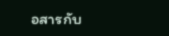อสารกับ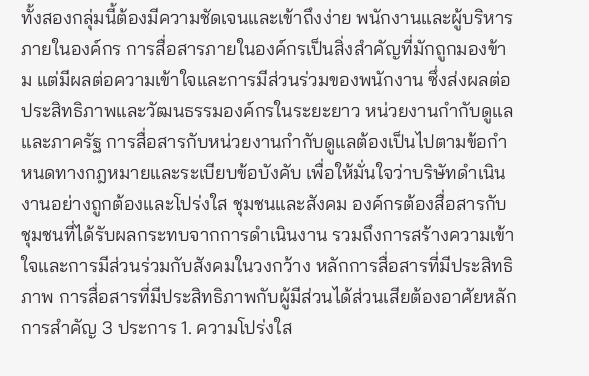ทั้งสองกลุ่มนี้ต้องมีความชัดเจนและเข้าถึงง่าย พนักงานและผู้บริหารภายในองค์กร การสื่อสารภายในองค์กรเป็นสิ่งสำคัญที่มักถูกมองข้าม แต่มีผลต่อความเข้าใจและการมีส่วนร่วมของพนักงาน ซึ่งส่งผลต่อประสิทธิภาพและวัฒนธรรมองค์กรในระยะยาว หน่วยงานกำกับดูแลและภาครัฐ การสื่อสารกับหน่วยงานกำกับดูแลต้องเป็นไปตามข้อกำหนดทางกฎหมายและระเบียบข้อบังคับ เพื่อให้มั่นใจว่าบริษัทดำเนินงานอย่างถูกต้องและโปร่งใส ชุมชนและสังคม องค์กรต้องสื่อสารกับชุมชนที่ได้รับผลกระทบจากการดำเนินงาน รวมถึงการสร้างความเข้าใจและการมีส่วนร่วมกับสังคมในวงกว้าง หลักการสื่อสารที่มีประสิทธิภาพ การสื่อสารที่มีประสิทธิภาพกับผู้มีส่วนได้ส่วนเสียต้องอาศัยหลักการสำคัญ 3 ประการ 1. ความโปร่งใส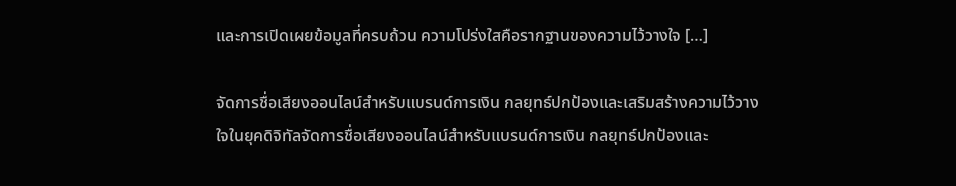และการเปิดเผยข้อมูลที่ครบถ้วน ความโปร่งใสคือรากฐานของความไว้วางใจ […]

จัดการชื่อเสียงออนไลน์สำหรับแบรนด์การเงิน กลยุทธ์ปกป้องและเสริมสร้างความไว้วางใจในยุคดิจิทัลจัดการชื่อเสียงออนไลน์สำหรับแบรนด์การเงิน กลยุทธ์ปกป้องและ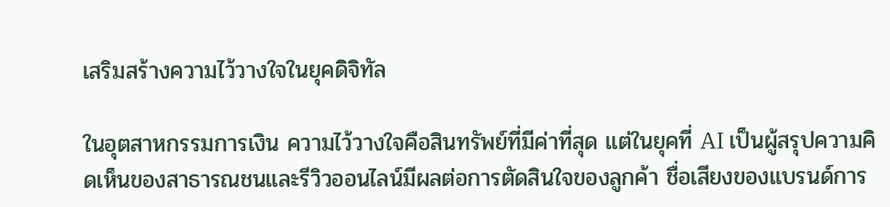เสริมสร้างความไว้วางใจในยุคดิจิทัล

ในอุตสาหกรรมการเงิน ความไว้วางใจคือสินทรัพย์ที่มีค่าที่สุด แต่ในยุคที่ AI เป็นผู้สรุปความคิดเห็นของสาธารณชนและรีวิวออนไลน์มีผลต่อการตัดสินใจของลูกค้า ชื่อเสียงของแบรนด์การ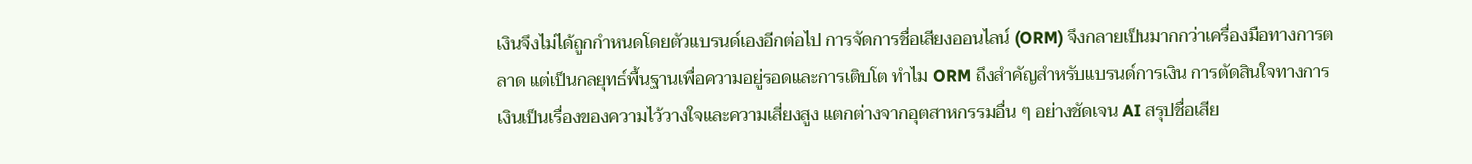เงินจึงไม่ได้ถูกกำหนดโดยตัวแบรนด์เองอีกต่อไป การจัดการชื่อเสียงออนไลน์ (ORM) จึงกลายเป็นมากกว่าเครื่องมือทางการตลาด แต่เป็นกลยุทธ์พื้นฐานเพื่อความอยู่รอดและการเติบโต ทำไม ORM ถึงสำคัญสำหรับแบรนด์การเงิน การตัดสินใจทางการเงินเป็นเรื่องของความไว้วางใจและความเสี่ยงสูง แตกต่างจากอุตสาหกรรมอื่น ๆ อย่างชัดเจน AI สรุปชื่อเสีย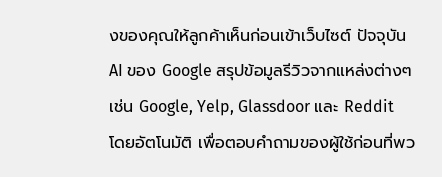งของคุณให้ลูกค้าเห็นก่อนเข้าเว็บไซต์ ปัจจุบัน AI ของ Google สรุปข้อมูลรีวิวจากแหล่งต่างๆ เช่น Google, Yelp, Glassdoor และ Reddit โดยอัตโนมัติ เพื่อตอบคำถามของผู้ใช้ก่อนที่พว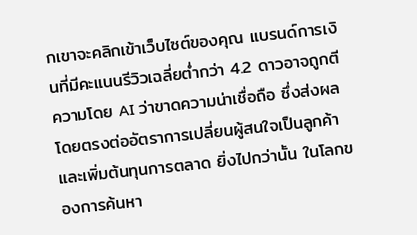กเขาจะคลิกเข้าเว็บไซต์ของคุณ แบรนด์การเงินที่มีคะแนนรีวิวเฉลี่ยต่ำกว่า 4.2 ดาวอาจถูกตีความโดย AI ว่าขาดความน่าเชื่อถือ ซึ่งส่งผลโดยตรงต่ออัตราการเปลี่ยนผู้สนใจเป็นลูกค้าและเพิ่มต้นทุนการตลาด ยิ่งไปกว่านั้น ในโลกของการค้นหา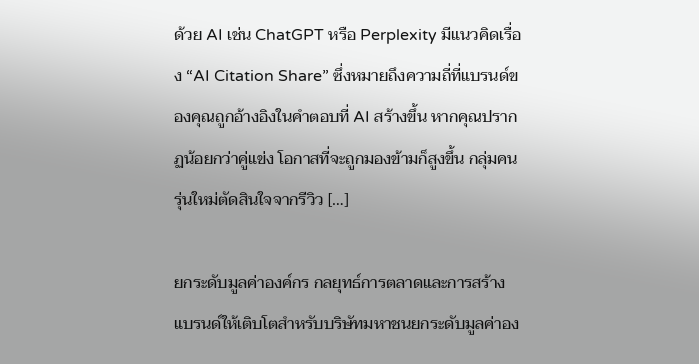ด้วย AI เช่น ChatGPT หรือ Perplexity มีแนวคิดเรื่อง “AI Citation Share” ซึ่งหมายถึงความถี่ที่แบรนด์ของคุณถูกอ้างอิงในคำตอบที่ AI สร้างขึ้น หากคุณปรากฏน้อยกว่าคู่แข่ง โอกาสที่จะถูกมองข้ามก็สูงขึ้น กลุ่มคนรุ่นใหม่ตัดสินใจจากรีวิว […]

ยกระดับมูลค่าองค์กร กลยุทธ์การตลาดและการสร้างแบรนด์ให้เติบโตสำหรับบริษัทมหาชนยกระดับมูลค่าอง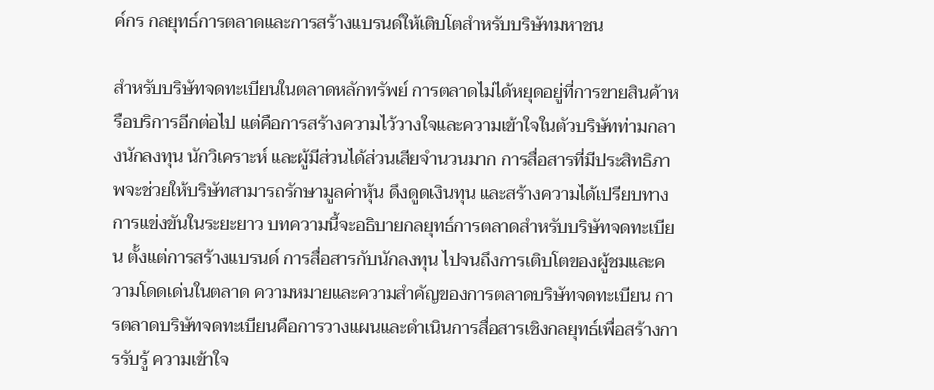ค์กร กลยุทธ์การตลาดและการสร้างแบรนด์ให้เติบโตสำหรับบริษัทมหาชน

สำหรับบริษัทจดทะเบียนในตลาดหลักทรัพย์ การตลาดไม่ได้หยุดอยู่ที่การขายสินค้าหรือบริการอีกต่อไป แต่คือการสร้างความไว้วางใจและความเข้าใจในตัวบริษัทท่ามกลางนักลงทุน นักวิเคราะห์ และผู้มีส่วนได้ส่วนเสียจำนวนมาก การสื่อสารที่มีประสิทธิภาพจะช่วยให้บริษัทสามารถรักษามูลค่าหุ้น ดึงดูดเงินทุน และสร้างความได้เปรียบทางการแข่งขันในระยะยาว บทความนี้จะอธิบายกลยุทธ์การตลาดสำหรับบริษัทจดทะเบียน ตั้งแต่การสร้างแบรนด์ การสื่อสารกับนักลงทุน ไปจนถึงการเติบโตของผู้ชมและความโดดเด่นในตลาด ความหมายและความสำคัญของการตลาดบริษัทจดทะเบียน การตลาดบริษัทจดทะเบียนคือการวางแผนและดำเนินการสื่อสารเชิงกลยุทธ์เพื่อสร้างการรับรู้ ความเข้าใจ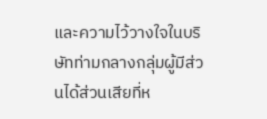และความไว้วางใจในบริษัทท่ามกลางกลุ่มผู้มีส่วนได้ส่วนเสียที่ห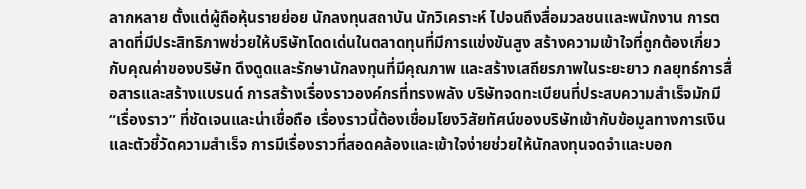ลากหลาย ตั้งแต่ผู้ถือหุ้นรายย่อย นักลงทุนสถาบัน นักวิเคราะห์ ไปจนถึงสื่อมวลชนและพนักงาน การตลาดที่มีประสิทธิภาพช่วยให้บริษัทโดดเด่นในตลาดทุนที่มีการแข่งขันสูง สร้างความเข้าใจที่ถูกต้องเกี่ยวกับคุณค่าของบริษัท ดึงดูดและรักษานักลงทุนที่มีคุณภาพ และสร้างเสถียรภาพในระยะยาว กลยุทธ์การสื่อสารและสร้างแบรนด์ การสร้างเรื่องราวองค์กรที่ทรงพลัง บริษัทจดทะเบียนที่ประสบความสำเร็จมักมี “เรื่องราว” ที่ชัดเจนและน่าเชื่อถือ เรื่องราวนี้ต้องเชื่อมโยงวิสัยทัศน์ของบริษัทเข้ากับข้อมูลทางการเงินและตัวชี้วัดความสำเร็จ การมีเรื่องราวที่สอดคล้องและเข้าใจง่ายช่วยให้นักลงทุนจดจำและบอก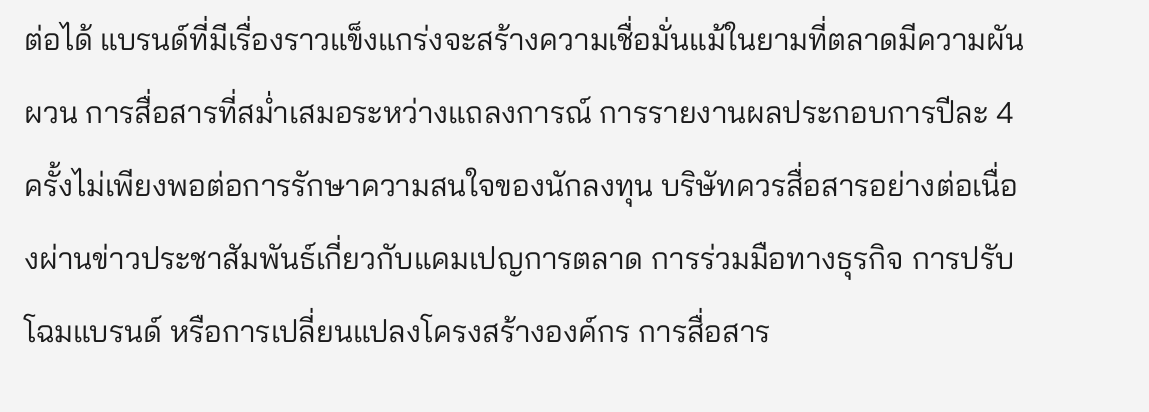ต่อได้ แบรนด์ที่มีเรื่องราวแข็งแกร่งจะสร้างความเชื่อมั่นแม้ในยามที่ตลาดมีความผันผวน การสื่อสารที่สม่ำเสมอระหว่างแถลงการณ์ การรายงานผลประกอบการปีละ 4 ครั้งไม่เพียงพอต่อการรักษาความสนใจของนักลงทุน บริษัทควรสื่อสารอย่างต่อเนื่องผ่านข่าวประชาสัมพันธ์เกี่ยวกับแคมเปญการตลาด การร่วมมือทางธุรกิจ การปรับโฉมแบรนด์ หรือการเปลี่ยนแปลงโครงสร้างองค์กร การสื่อสาร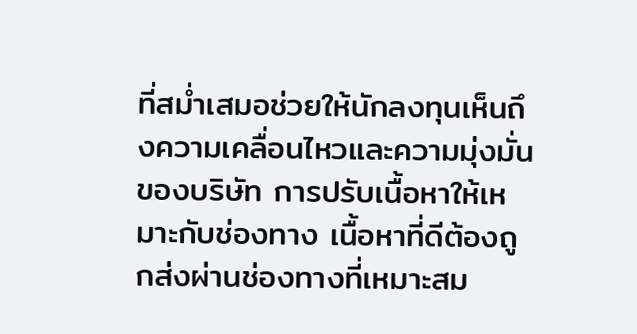ที่สม่ำเสมอช่วยให้นักลงทุนเห็นถึงความเคลื่อนไหวและความมุ่งมั่นของบริษัท การปรับเนื้อหาให้เหมาะกับช่องทาง เนื้อหาที่ดีต้องถูกส่งผ่านช่องทางที่เหมาะสม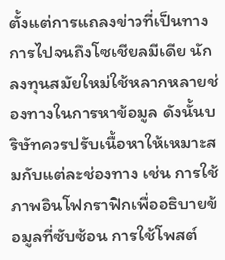ตั้งแต่การแถลงข่าวที่เป็นทางการไปจนถึงโซเชียลมีเดีย นักลงทุนสมัยใหม่ใช้หลากหลายช่องทางในการหาข้อมูล ดังนั้นบริษัทควรปรับเนื้อหาให้เหมาะสมกับแต่ละช่องทาง เช่น การใช้ภาพอินโฟกราฟิกเพื่ออธิบายข้อมูลที่ซับซ้อน การใช้โพสต์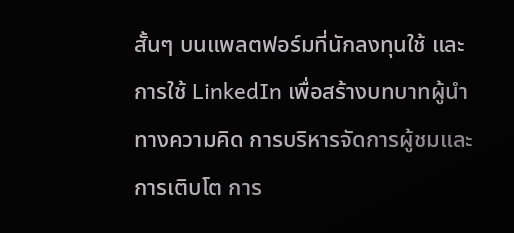สั้นๆ บนแพลตฟอร์มที่นักลงทุนใช้ และการใช้ LinkedIn เพื่อสร้างบทบาทผู้นำทางความคิด การบริหารจัดการผู้ชมและการเติบโต การ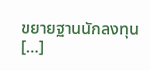ขยายฐานนักลงทุน […]